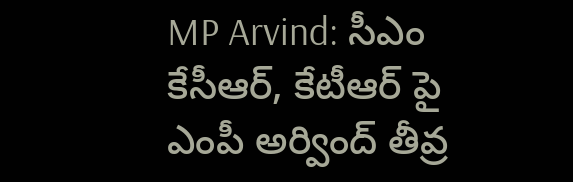MP Arvind: సీఎం కేసీఆర్, కేటీఆర్ పై ఎంపీ అర్వింద్ తీవ్ర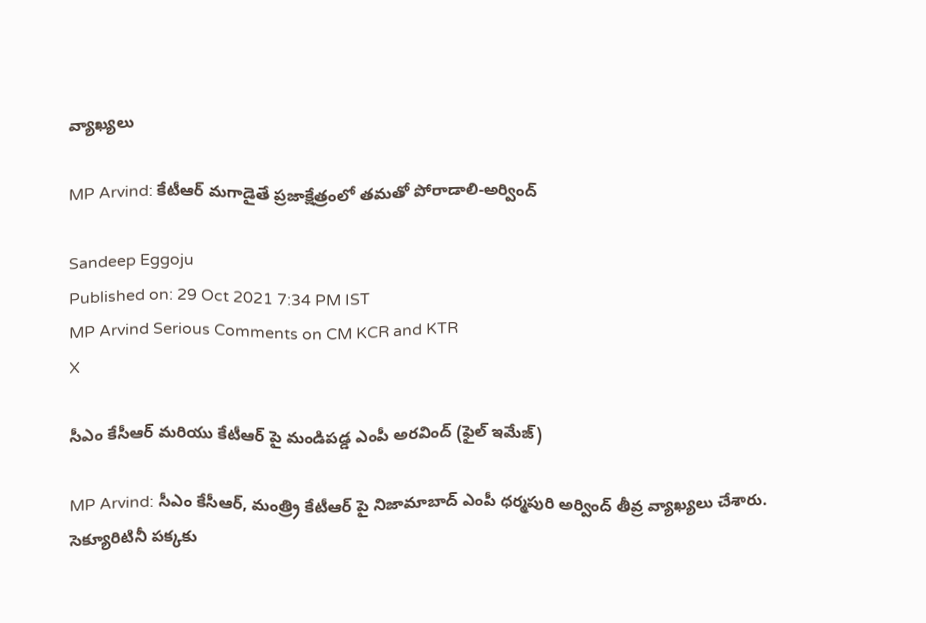వ్యాఖ్యలు

MP Arvind: కేటీఆర్ మగాడైతే ప్రజాక్షేత్రంలో తమతో పోరాడాలి-అర్వింద్

Sandeep Eggoju
Published on: 29 Oct 2021 7:34 PM IST
MP Arvind Serious Comments on CM KCR and KTR
X

సీఎం కేసీఆర్ మరియు కేటీఆర్ పై మండిపడ్డ ఎంపీ అరవింద్ (ఫైల్ ఇమేజ్)

MP Arvind: సీఎం కేసీఆర్, మంత్ర్రి కేటీఆర్ పై నిజామాబాద్ ఎంపీ ధర్మపురి అర్వింద్ తీవ్ర వ్యాఖ్యలు చేశారు. సెక్యూరిటినీ పక్కకు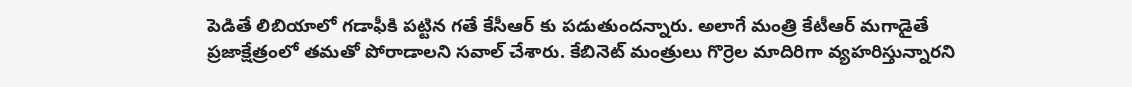పెడితే లిబియాలో గడాఫీకి పట్టిన గతే కేసీఆర్ కు పడుతుందన్నారు. అలాగే మంత్రి కేటీఆర్ మగాడైతే ప్రజాక్షేత్రంలో తమతో పోరాడాలని సవాల్ చేశారు. కేబినెట్ మంత్రులు గొర్రెల మాదిరిగా వ్యహరిస్తున్నారని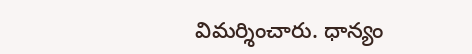విమర్శించారు. ధాన్యం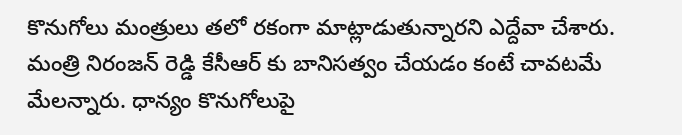కొనుగోలు మంత్రులు తలో రకంగా మాట్లాడుతున్నారని ఎద్దేవా చేశారు. మంత్రి నిరంజన్ రెడ్డి కేసీఆర్ కు బానిసత్వం చేయడం కంటే చావటమే మేలన్నారు. ధాన్యం కొనుగోలుపై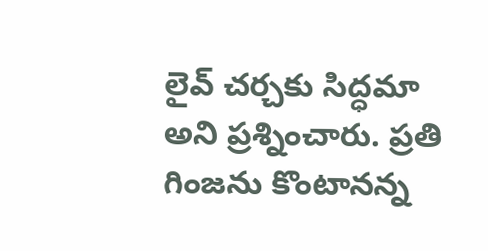లైవ్ చర్చకు సిద్ధమా అని ప్రశ్నించారు. ప్రతి గింజను కొంటానన్న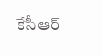కేసీఆర్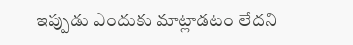ఇప్పుడు ఎందుకు మాట్లాడటం లేదని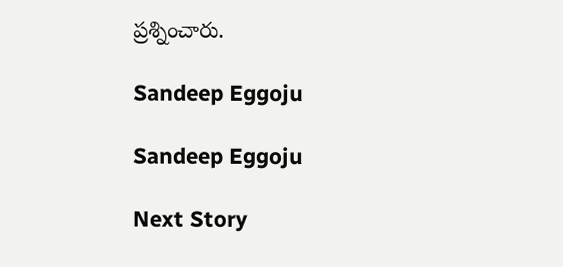ప్రశ్నించారు.

Sandeep Eggoju

Sandeep Eggoju

Next Story